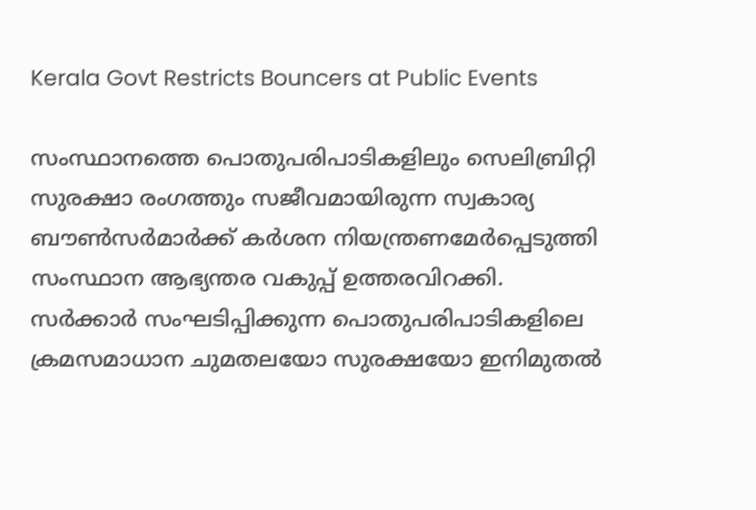Kerala Govt Restricts Bouncers at Public Events

സംസ്ഥാനത്തെ പൊതുപരിപാടികളിലും സെലിബ്രിറ്റി സുരക്ഷാ രംഗത്തും സജീവമായിരുന്ന സ്വകാര്യ ബൗൺസർമാർക്ക് കർശന നിയന്ത്രണമേർപ്പെടുത്തി സംസ്ഥാന ആഭ്യന്തര വകുപ്പ് ഉത്തരവിറക്കി. സർക്കാർ സംഘടിപ്പിക്കുന്ന പൊതുപരിപാടികളിലെ ക്രമസമാധാന ചുമതലയോ സുരക്ഷയോ ഇനിമുതൽ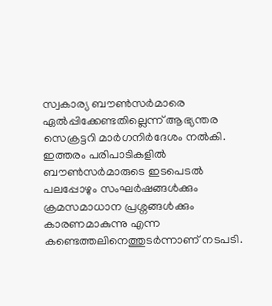സ്വകാര്യ ബൗൺസർമാരെ ഏൽപ്പിക്കേണ്ടതില്ലെന്ന് ആഭ്യന്തര സെക്രട്ടറി മാർഗനിർദേശം നൽകി. ഇത്തരം പരിപാടികളിൽ ബൗൺസർമാരുടെ ഇടപെടൽ പലപ്പോഴും സംഘർഷങ്ങൾക്കും ക്രമസമാധാന പ്രശ്നങ്ങൾക്കും കാരണമാകുന്നു എന്ന കണ്ടെത്തലിനെത്തുടർന്നാണ് നടപടി.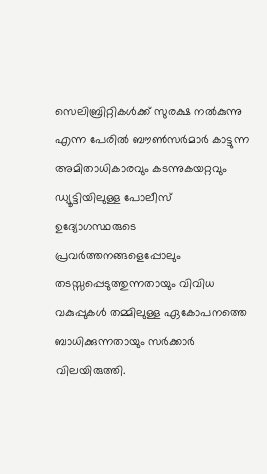സെലിബ്രിറ്റികൾക്ക് സുരക്ഷ നൽകുന്നു എന്ന പേരിൽ ബൗൺസർമാർ കാട്ടുന്ന അമിതാധികാരവും കടന്നുകയറ്റവും ഡ്യൂട്ടിയിലുള്ള പോലീസ് ഉദ്യോഗസ്ഥരുടെ പ്രവർത്തനങ്ങളെപ്പോലും തടസ്സപ്പെടുത്തുന്നതായും വിവിധ വകുപ്പുകൾ തമ്മിലുള്ള ഏകോപനത്തെ ബാധിക്കുന്നതായും സർക്കാർ വിലയിരുത്തി.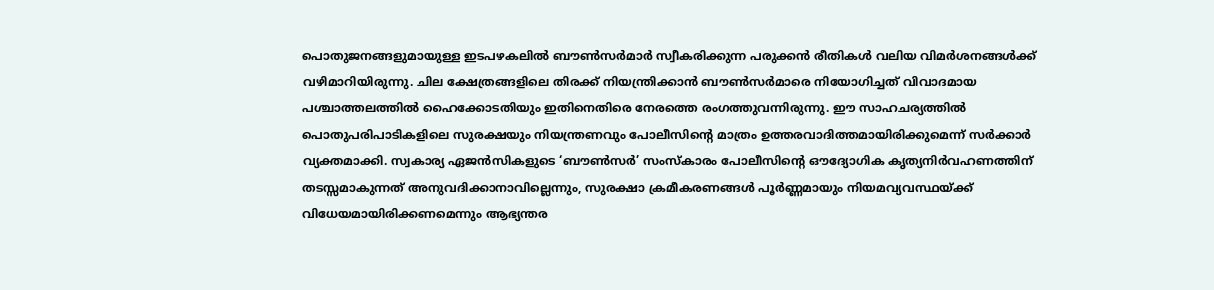പൊതുജനങ്ങളുമായുള്ള ഇടപഴകലിൽ ബൗൺസർമാർ സ്വീകരിക്കുന്ന പരുക്കൻ രീതികൾ വലിയ വിമർശനങ്ങൾക്ക് വഴിമാറിയിരുന്നു. ചില ക്ഷേത്രങ്ങളിലെ തിരക്ക് നിയന്ത്രിക്കാൻ ബൗൺസർമാരെ നിയോഗിച്ചത് വിവാദമായ പശ്ചാത്തലത്തിൽ ഹൈക്കോടതിയും ഇതിനെതിരെ നേരത്തെ രംഗത്തുവന്നിരുന്നു. ഈ സാഹചര്യത്തിൽ പൊതുപരിപാടികളിലെ സുരക്ഷയും നിയന്ത്രണവും പോലീസിന്റെ മാത്രം ഉത്തരവാദിത്തമായിരിക്കുമെന്ന് സർക്കാർ വ്യക്തമാക്കി. സ്വകാര്യ ഏജൻസികളുടെ ‘ബൗൺസർ’ സംസ്കാരം പോലീസിന്റെ ഔദ്യോഗിക കൃത്യനിർവഹണത്തിന് തടസ്സമാകുന്നത് അനുവദിക്കാനാവില്ലെന്നും, സുരക്ഷാ ക്രമീകരണങ്ങൾ പൂർണ്ണമായും നിയമവ്യവസ്ഥയ്ക്ക് വിധേയമായിരിക്കണമെന്നും ആഭ്യന്തര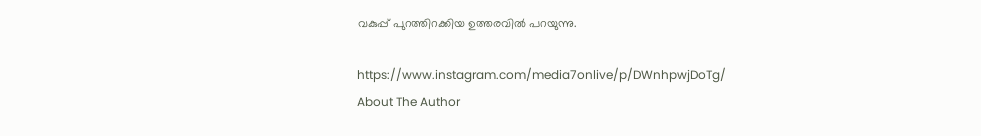വകുപ്പ് പുറത്തിറക്കിയ ഉത്തരവിൽ പറയുന്നു.

https://www.instagram.com/media7onlive/p/DWnhpwjDoTg/
About The Author